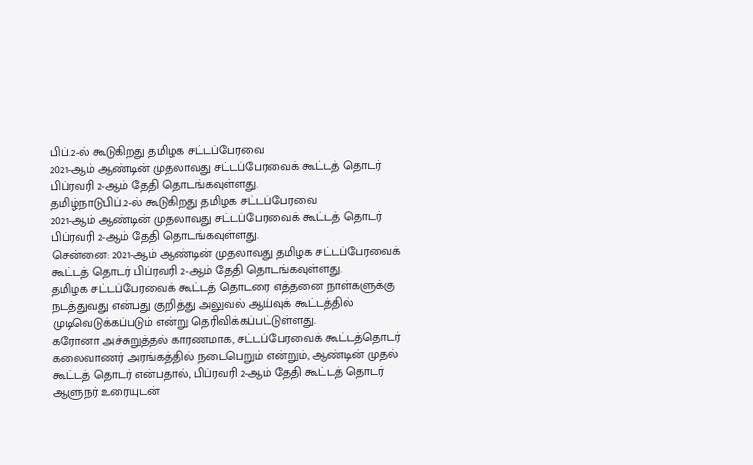பிப்.2-ல் கூடுகிறது தமிழக சட்டப்பேரவை
2021-ஆம் ஆண்டின் முதலாவது சட்டப்பேரவைக் கூட்டத் தொடர் பிப்ரவரி 2-ஆம் தேதி தொடங்கவுள்ளது.
தமிழ்நாடுபிப்.2-ல் கூடுகிறது தமிழக சட்டப்பேரவை
2021-ஆம் ஆண்டின் முதலாவது சட்டப்பேரவைக் கூட்டத் தொடர் பிப்ரவரி 2-ஆம் தேதி தொடங்கவுள்ளது.
சென்னை: 2021-ஆம் ஆண்டின் முதலாவது தமிழக சட்டப்பேரவைக் கூட்டத் தொடர் பிப்ரவரி 2-ஆம் தேதி தொடங்கவுள்ளது.
தமிழக சட்டப்பேரவைக் கூட்டத் தொடரை எத்தனை நாள்களுக்கு நடத்துவது என்பது குறித்து அலுவல் ஆய்வுக் கூட்டத்தில் முடிவெடுக்கப்படும் என்று தெரிவிக்கப்பட்டுள்ளது.
கரோனா அச்சுறுத்தல் காரணமாக, சட்டப்பேரவைக் கூட்டத்தொடர் கலைவாணர் அரங்கத்தில் நடைபெறும் என்றும், ஆண்டின் முதல் கூட்டத் தொடர் என்பதால், பிப்ரவரி 2-ஆம் தேதி கூட்டத் தொடர் ஆளுநர் உரையுடன்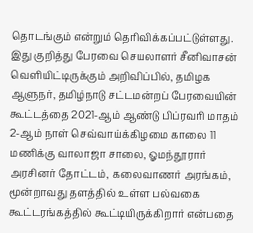தொடங்கும் என்றும் தெரிவிக்கப்பட்டுள்ளது.
இது குறித்து பேரவை செயலாளர் சீனிவாசன் வெளியிட்டிருக்கும் அறிவிப்பில், தமிழக ஆளுநர், தமிழ்நாடு சட்டமன்றப் பேரவையின் கூட்டத்தை 2021-ஆம் ஆண்டு பிப்ரவரி மாதம் 2-ஆம் நாள் செவ்வாய்க்கிழமை காலை 11 மணிக்கு வாலாஜா சாலை, ஓமந்தூரார் அரசினர் தோட்டம், கலைவாணர் அரங்கம், மூன்றாவது தளத்தில் உள்ள பல்வகை கூட்டரங்கத்தில் கூட்டியிருக்கிறார் என்பதை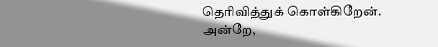தெரிவித்துக் கொள்கிறேன்.
அன்றே,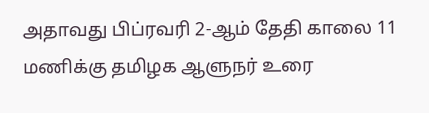அதாவது பிப்ரவரி 2-ஆம் தேதி காலை 11 மணிக்கு தமிழக ஆளுநர் உரை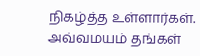நிகழ்த்த உள்ளார்கள். அவ்வமயம் தங்கள்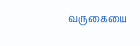வருகையை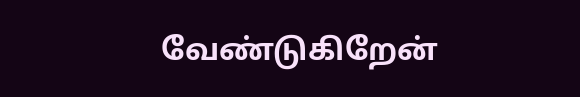வேண்டுகிறேன்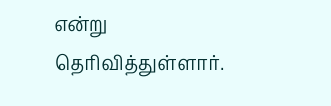என்று தெரிவித்துள்ளார்.